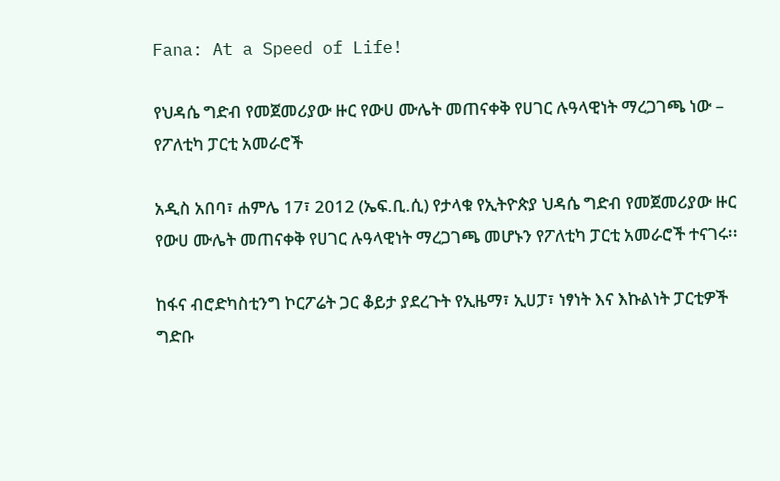Fana: At a Speed of Life!

የህዳሴ ግድብ የመጀመሪያው ዙር የውሀ ሙሌት መጠናቀቅ የሀገር ሉዓላዊነት ማረጋገጫ ነው – የፖለቲካ ፓርቲ አመራሮች

አዲስ አበባ፣ ሐምሌ 17፣ 2012 (ኤፍ.ቢ.ሲ) የታላቁ የኢትዮጵያ ህዳሴ ግድብ የመጀመሪያው ዙር የውሀ ሙሌት መጠናቀቅ የሀገር ሉዓላዊነት ማረጋገጫ መሆኑን የፖለቲካ ፓርቲ አመራሮች ተናገሩ፡፡

ከፋና ብሮድካስቲንግ ኮርፖሬት ጋር ቆይታ ያደረጉት የኢዜማ፣ ኢሀፓ፣ ነፃነት እና እኩልነት ፓርቲዎች ግድቡ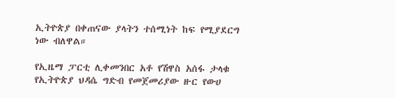ኢትዮጵያ በቀጠናው ያላትን ተሰሚነት ከፍ የሚያደርግ ነው ብለዋል።

የኢዜማ ፓርቲ ሊቀመንበር አቶ የሽዋስ አሰፋ ታላቁ የኢትዮጵያ ህዳሴ ግድብ የመጀመሪያው ዙር የውሀ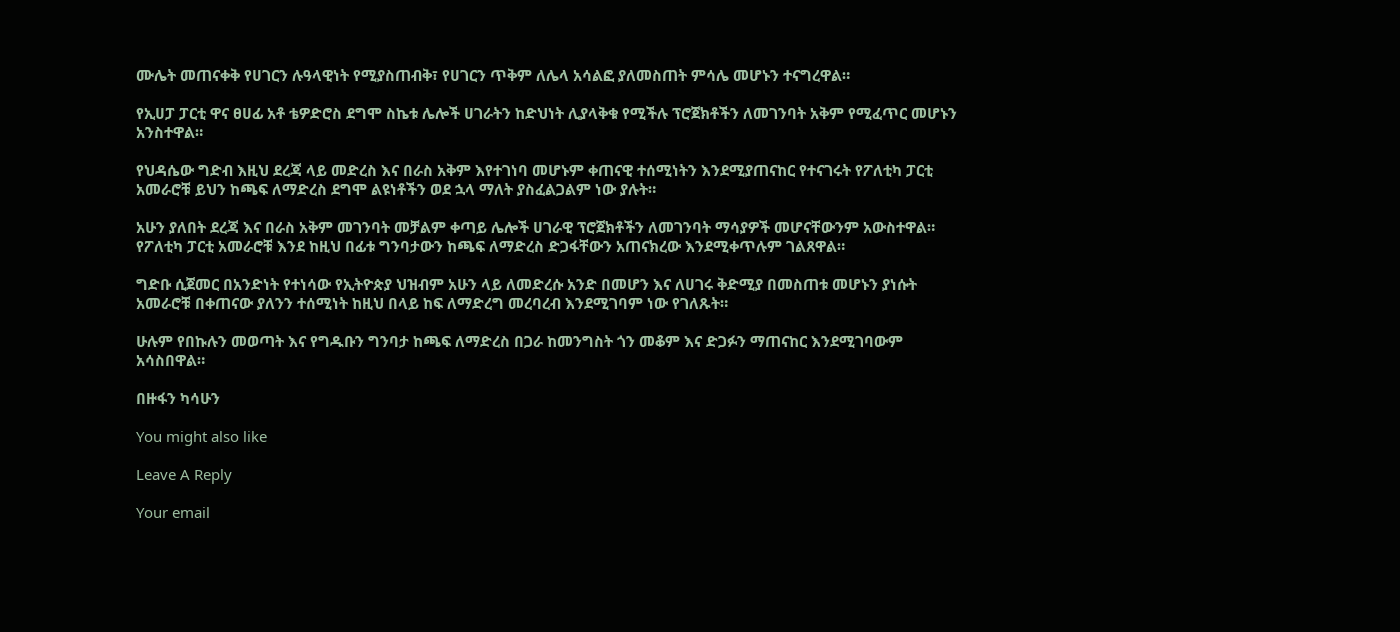ሙሌት መጠናቀቅ የሀገርን ሉዓላዊነት የሚያስጠብቅ፣ የሀገርን ጥቅም ለሌላ አሳልፎ ያለመስጠት ምሳሌ መሆኑን ተናግረዋል።

የኢሀፓ ፓርቲ ዋና ፀሀፊ አቶ ቴዎድሮስ ደግሞ ስኬቱ ሌሎች ሀገራትን ከድህነት ሊያላቅቁ የሚችሉ ፕሮጀክቶችን ለመገንባት አቅም የሚፈጥር መሆኑን አንስተዋል።

የህዳሴው ግድብ እዚህ ደረጃ ላይ መድረስ እና በራስ አቅም እየተገነባ መሆኑም ቀጠናዊ ተሰሚነትን እንደሚያጠናከር የተናገሩት የፖለቲካ ፓርቲ አመራሮቹ ይህን ከጫፍ ለማድረስ ደግሞ ልዩነቶችን ወደ ኋላ ማለት ያስፈልጋልም ነው ያሉት።

አሁን ያለበት ደረጃ እና በራስ አቅም መገንባት መቻልም ቀጣይ ሌሎች ሀገራዊ ፕሮጀክቶችን ለመገንባት ማሳያዎች መሆናቸውንም አውስተዋል።
የፖለቲካ ፓርቲ አመራሮቹ እንደ ከዚህ በፊቱ ግንባታውን ከጫፍ ለማድረስ ድጋፋቸውን አጠናክረው እንደሚቀጥሉም ገልጸዋል።

ግድቡ ሲጀመር በአንድነት የተነሳው የኢትዮጵያ ህዝብም አሁን ላይ ለመድረሱ አንድ በመሆን እና ለሀገሩ ቅድሚያ በመስጠቱ መሆኑን ያነሱት አመራሮቹ በቀጠናው ያለንን ተሰሚነት ከዚህ በላይ ከፍ ለማድረግ መረባረብ እንደሚገባም ነው የገለጹት።

ሁሉም የበኩሉን መወጣት እና የግዱቡን ግንባታ ከጫፍ ለማድረስ በጋራ ከመንግስት ጎን መቆም እና ድጋፉን ማጠናከር እንደሚገባውም አሳስበዋል።

በዙፋን ካሳሁን

You might also like

Leave A Reply

Your email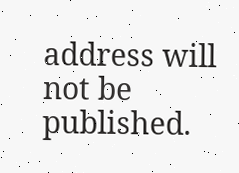address will not be published.